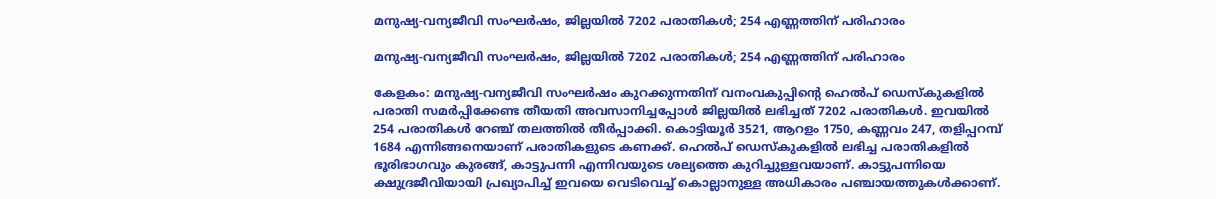മനുഷ്യ-വന്യജീവി സംഘർഷം, ജില്ലയിൽ 7202 പരാതികൾ; 254 എണ്ണത്തിന് പരിഹാരം

മനുഷ്യ-വന്യജീവി സംഘർഷം, ജില്ലയിൽ 7202 പരാതികൾ; 254 എണ്ണത്തിന് പരിഹാരം

കേളകം: മനുഷ്യ-വന്യജീവി സംഘർഷം കുറക്കുന്നതിന് വനംവകുപ്പിന്റെ ഹെൽപ് ഡെസ്കുകളിൽ പരാതി സമർപ്പിക്കേണ്ട തീയതി അവസാനിച്ചപ്പോൾ ജില്ലയിൽ ലഭിച്ചത് 7202 പരാതികൾ. ഇവയിൽ 254 പരാതികൾ റേഞ്ച് തലത്തിൽ തീർപ്പാക്കി. കൊട്ടിയൂർ 3521, ആറളം 1750, കണ്ണവം 247, തളിപ്പറമ്പ് 1684 എന്നിങ്ങനെയാണ് പരാതികളുടെ കണക്ക്. ഹെൽപ് ഡെസ്കുകളിൽ ലഭിച്ച പരാതികളിൽ ഭൂരിഭാഗവും കുരങ്ങ്, കാട്ടുപന്നി എന്നിവയുടെ ശല്യത്തെ കുറിച്ചുള്ളവയാണ്. കാട്ടുപന്നിയെ ക്ഷുദ്രജീവിയായി പ്രഖ്യാപിച്ച് ഇവയെ വെടിവെച്ച് കൊല്ലാനുള്ള അധികാരം പഞ്ചായത്തുകൾക്കാണ്.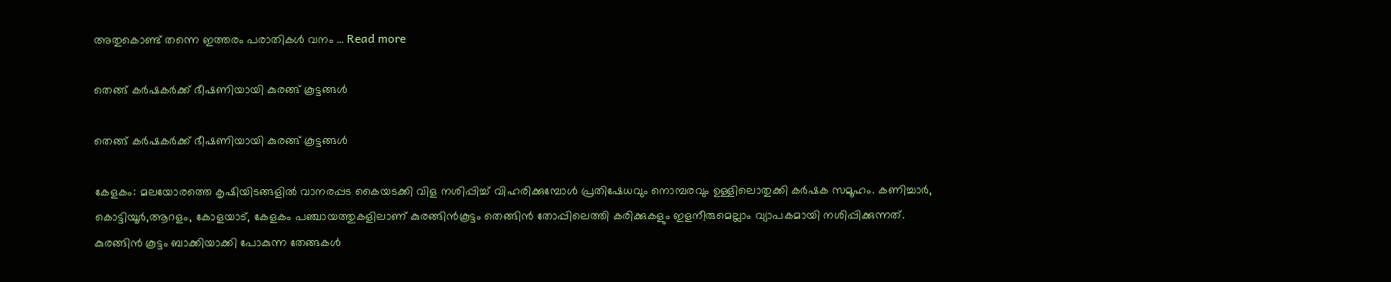അതുകൊണ്ട് തന്നെ ഇത്തരം പരാതികൾ വനം … Read more

തെങ്ങ് കർഷകർക്ക് ഭീഷണിയായി കുരങ്ങ് കൂട്ടങ്ങൾ

തെങ്ങ് കർഷകർക്ക് ഭീഷണിയായി കുരങ്ങ് കൂട്ടങ്ങൾ

കേളകം: മലയോരത്തെ കൃഷിയിടങ്ങളിൽ വാനരപ്പട കൈയടക്കി വിള നശിപ്പിച്ച് വിഹരിക്കുമ്പോൾ പ്രതിഷേധവും നൊമ്പരവും ഉള്ളിലൊതുക്കി കർഷക സമൂഹം. കണിച്ചാർ, കൊട്ടിയൂർ,ആറളം, കോളയാട്, കേളകം പഞ്ചായത്തുകളിലാണ് കുരങ്ങിന്‍കൂട്ടം തെങ്ങിന്‍ തോപ്പിലെത്തി കരിക്കുകളും ഇളനീരുമെല്ലാം വ്യാപകമായി നശിപ്പിക്കുന്നത്. കുരങ്ങിന്‍ കൂട്ടം ബാക്കിയാക്കി പോകുന്ന തേങ്ങകള്‍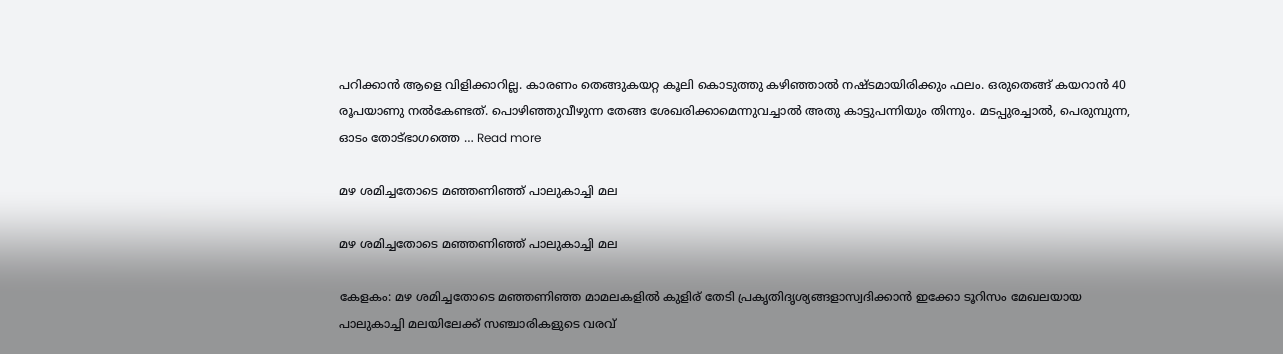പറിക്കാന്‍ ആളെ വിളിക്കാറില്ല. കാരണം തെങ്ങുകയറ്റ കൂലി കൊടുത്തു കഴിഞ്ഞാല്‍ നഷ്ടമായിരിക്കും ഫലം. ഒരുതെങ്ങ് കയറാന്‍ 40 രൂപയാണു നല്‍കേണ്ടത്. പൊഴിഞ്ഞുവീഴുന്ന തേങ്ങ ശേഖരിക്കാമെന്നുവച്ചാല്‍ അതു കാട്ടുപന്നിയും തിന്നും. മടപ്പുരച്ചാല്‍, പെരുമ്പുന്ന, ഓടം തോട്ഭാഗത്തെ … Read more

മഴ ശമിച്ചതോടെ മഞ്ഞണിഞ്ഞ് പാലുകാച്ചി മല

മഴ ശമിച്ചതോടെ മഞ്ഞണിഞ്ഞ് പാലുകാച്ചി മല

കേളകം: മഴ ശമിച്ചതോടെ മഞ്ഞണിഞ്ഞ മാമലകളിൽ കുളിര് തേടി പ്രകൃതിദൃശ്യങ്ങളാസ്വദിക്കാൻ ഇക്കോ ടൂറിസം മേഖലയായ പാലുകാച്ചി മലയിലേക്ക് സഞ്ചാരികളുടെ വരവ്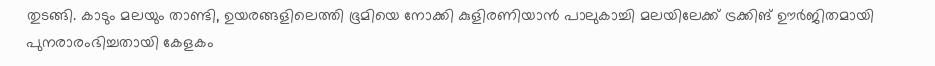തുടങ്ങി. കാടും മലയും താണ്ടി, ഉയരങ്ങളിലെത്തി ഭൂമിയെ നോക്കി കുളിരണിയാൻ പാലുകാച്ചി മലയിലേക്ക് ട്രക്കിങ് ഊർജിതമായി പുനരാരംഭിച്ചതായി കേളകം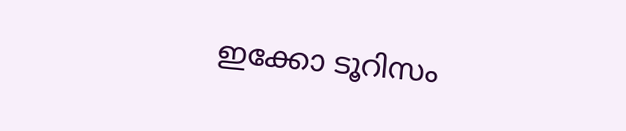ഇക്കോ ടൂറിസം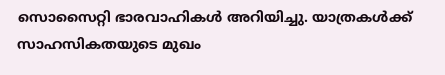സൊസൈറ്റി ഭാരവാഹികൾ അറിയിച്ചു. യാത്രകൾക്ക് സാഹസികതയുടെ മുഖം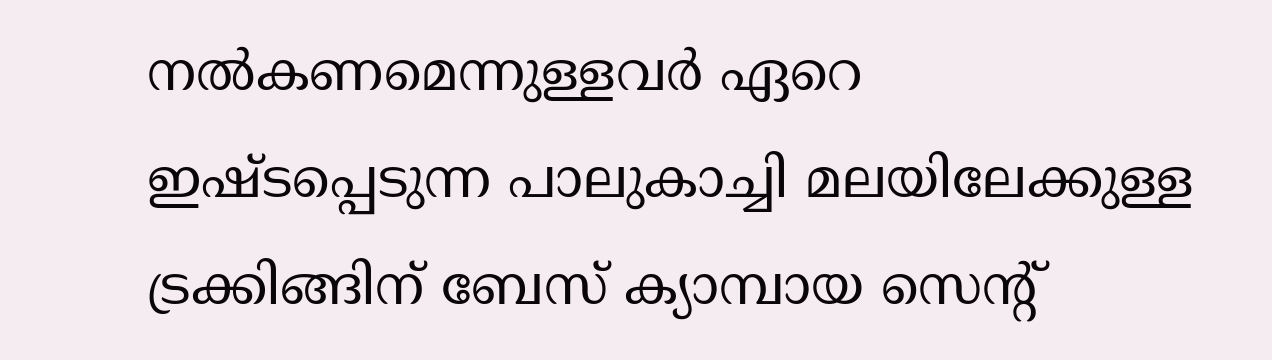നൽകണമെന്നുള്ളവർ ഏറെ ഇഷ്ടപ്പെടുന്ന പാലുകാച്ചി മലയിലേക്കുള്ള ട്രക്കിങ്ങിന് ബേസ് ക്യാമ്പായ സെന്റ്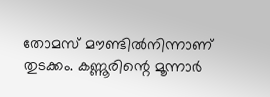തോമസ് മൗണ്ടിൽനിന്നാണ് തുടക്കം. കണ്ണൂരിന്റെ മൂന്നാർ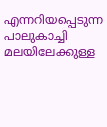എന്നറിയപ്പെടുന്ന പാലുകാച്ചി മലയിലേക്കുള്ള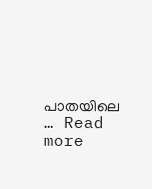പാതയിലെ … Read more